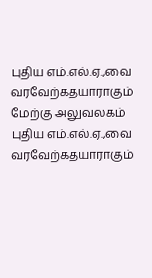புதிய எம்.எல்.ஏ.,வை வரவேற்கதயாராகும் மேற்கு அலுவலகம்
புதிய எம்.எல்.ஏ.,வை வரவேற்கதயாராகும்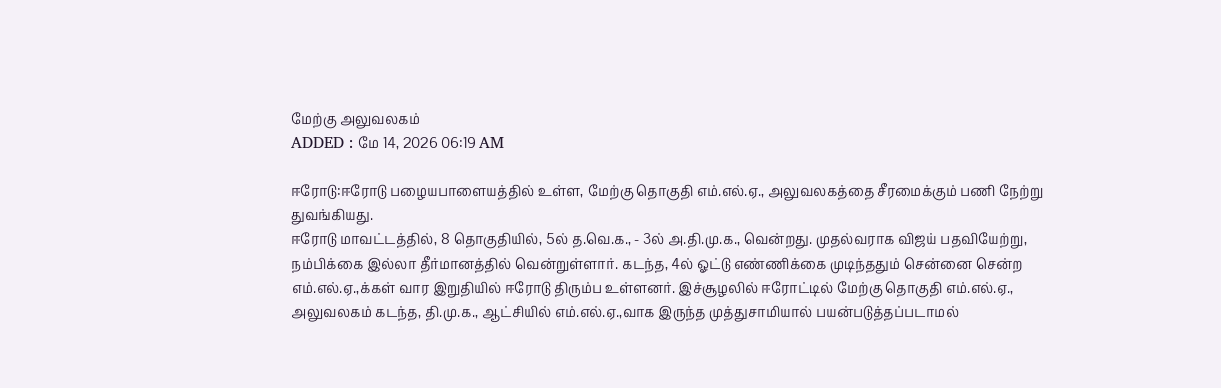மேற்கு அலுவலகம்
ADDED : மே 14, 2026 06:19 AM

ஈரோடு:ஈரோடு பழையபாளையத்தில் உள்ள, மேற்கு தொகுதி எம்.எல்.ஏ., அலுவலகத்தை சீரமைக்கும் பணி நேற்று துவங்கியது.
ஈரோடு மாவட்டத்தில், 8 தொகுதியில், 5ல் த.வெ.க., - 3ல் அ.தி.மு.க., வென்றது. முதல்வராக விஜய் பதவியேற்று, நம்பிக்கை இல்லா தீர்மானத்தில் வென்றுள்ளார். கடந்த, 4ல் ஓட்டு எண்ணிக்கை முடிந்ததும் சென்னை சென்ற எம்.எல்.ஏ.,க்கள் வார இறுதியில் ஈரோடு திரும்ப உள்ளனர். இச்சூழலில் ஈரோட்டில் மேற்கு தொகுதி எம்.எல்.ஏ., அலுவலகம் கடந்த, தி.மு.க., ஆட்சியில் எம்.எல்.ஏ.,வாக இருந்த முத்துசாமியால் பயன்படுத்தப்படாமல்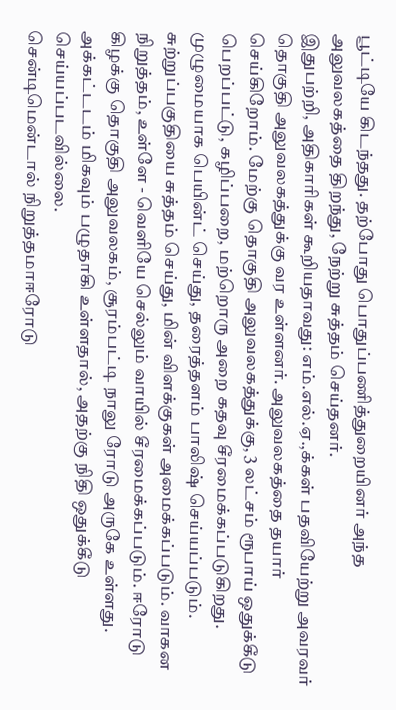பூட்டியே கிடந்தது. தற்போது பொதுப்பணித்துறையினர் அந்த அலுவலகத்தை திறந்து, நேற்று சுத்தம் செய்தனர்.
இதுபற்றி, அதிகாரிகள் கூறியதாவது: எம்.எல்.ஏ.,க்கள் பதவியேற்று அவரவர் தொகுதி அலுவலகத்துக்கு வர உள்ளனர். அலுவலகத்தை தயார் செய்கிறோம். மேற்கு தொகுதி அலுவலகத்துக்கு, 3 லட்சம் ரூபாய் ஒதுக்கீடு பெறப்பட்டு, கழிப்பறை, மற்றொரு அறை கதவு சீரமைக்கப்படுகிறது. முழுமையாக பெயின்ட் செய்து, தரைத்தளம் பாலிஷ் செய்யப்படும். சுற்றுப்பகுதியை சுத்தம் செய்து, மின் விளக்குகள் அமைக்கப்படும். வாகன நிறுத்தம், உள்ளே - வெளியே செல்லும் வாயில் சீரமைக்கப்படும். ஈரோடு கிழக்கு தொகுதி அலுவலகம், சூரம்பட்டி நாலு ரோடு அருகே உள்ளது. அக்கட்டடம் மிகவும் பழுதாகி உள்ளதால், அதற்கு நிதி ஒதுக்கீடு செய்யப்படவில்லை.
சென்டிமென்டால் நிறுத்தமாஈரோடு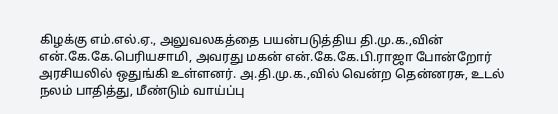கிழக்கு எம்.எல்.ஏ., அலுவலகத்தை பயன்படுத்திய தி.மு.க.,வின் என்.கே.கே.பெரியசாமி, அவரது மகன் என்.கே.கே.பி.ராஜா போன்றோர் அரசியலில் ஒதுங்கி உள்ளனர். அ.தி.மு.க.,வில் வென்ற தென்னரசு, உடல் நலம் பாதித்து, மீண்டும் வாய்ப்பு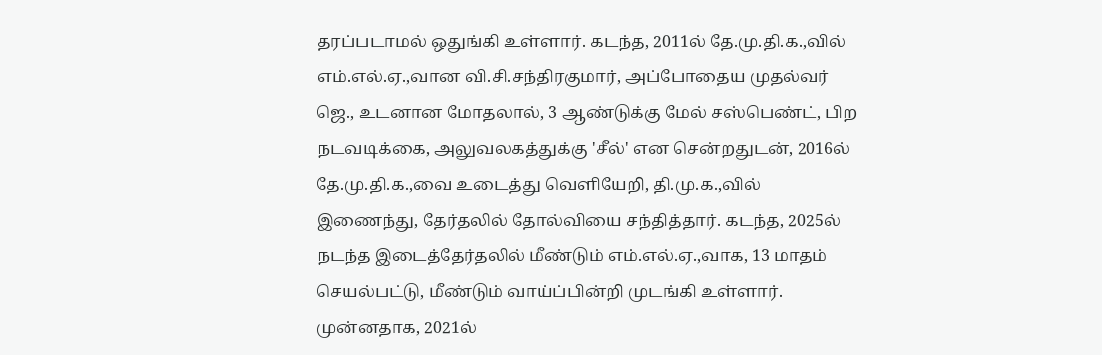தரப்படாமல் ஒதுங்கி உள்ளார். கடந்த, 2011ல் தே.மு.தி.க.,வில்
எம்.எல்.ஏ.,வான வி.சி.சந்திரகுமார், அப்போதைய முதல்வர் ஜெ., உடனான மோதலால், 3 ஆண்டுக்கு மேல் சஸ்பெண்ட், பிற நடவடிக்கை, அலுவலகத்துக்கு 'சீல்' என சென்றதுடன், 2016ல் தே.மு.தி.க.,வை உடைத்து வெளியேறி, தி.மு.க.,வில் இணைந்து, தேர்தலில் தோல்வியை சந்தித்தார். கடந்த, 2025ல் நடந்த இடைத்தேர்தலில் மீண்டும் எம்.எல்.ஏ.,வாக, 13 மாதம் செயல்பட்டு, மீண்டும் வாய்ப்பின்றி முடங்கி உள்ளார்.
முன்னதாக, 2021ல்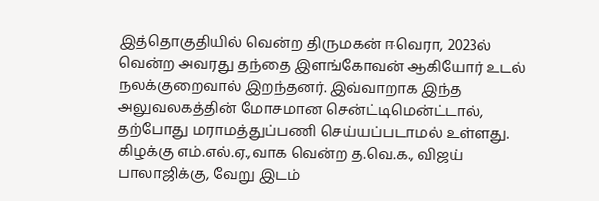இத்தொகுதியில் வென்ற திருமகன் ஈவெரா, 2023ல் வென்ற அவரது தந்தை இளங்கோவன் ஆகியோர் உடல் நலக்குறைவால் இறந்தனர். இவ்வாறாக இந்த அலுவலகத்தின் மோசமான சென்ட்டிமென்ட்டால், தற்போது மராமத்துப்பணி செய்யப்படாமல் உள்ளது. கிழக்கு எம்.எல்.ஏ.,வாக வென்ற த.வெ.க., விஜய் பாலாஜிக்கு, வேறு இடம்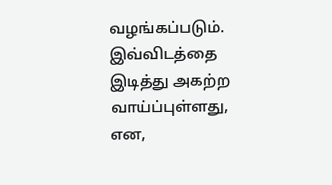வழங்கப்படும். இவ்விடத்தை இடித்து அகற்ற
வாய்ப்புள்ளது, என,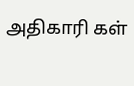அதிகாரி கள்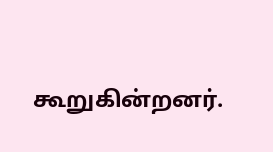கூறுகின்றனர்.